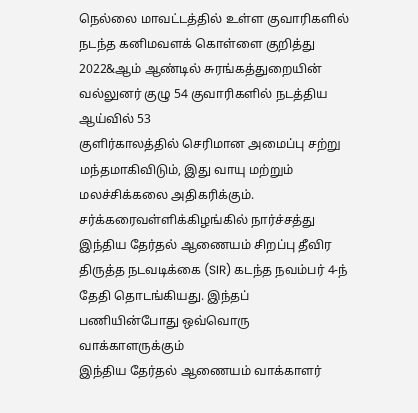நெல்லை மாவட்டத்தில் உள்ள குவாரிகளில் நடந்த கனிமவளக் கொள்ளை குறித்து 2022&ஆம் ஆண்டில் சுரங்கத்துறையின் வல்லுனர் குழு 54 குவாரிகளில் நடத்திய ஆய்வில் 53
குளிர்காலத்தில் செரிமான அமைப்பு சற்று மந்தமாகிவிடும், இது வாயு மற்றும் மலச்சிக்கலை அதிகரிக்கும். சர்க்கரைவள்ளிக்கிழங்கில் நார்ச்சத்து
இந்திய தேர்தல் ஆணையம் சிறப்பு தீவிர திருத்த நடவடிக்கை (SIR) கடந்த நவம்பர் 4-ந் தேதி தொடங்கியது. இந்தப் பணியின்போது ஒவ்வொரு வாக்காளருக்கும்
இந்திய தேர்தல் ஆணையம் வாக்காளர்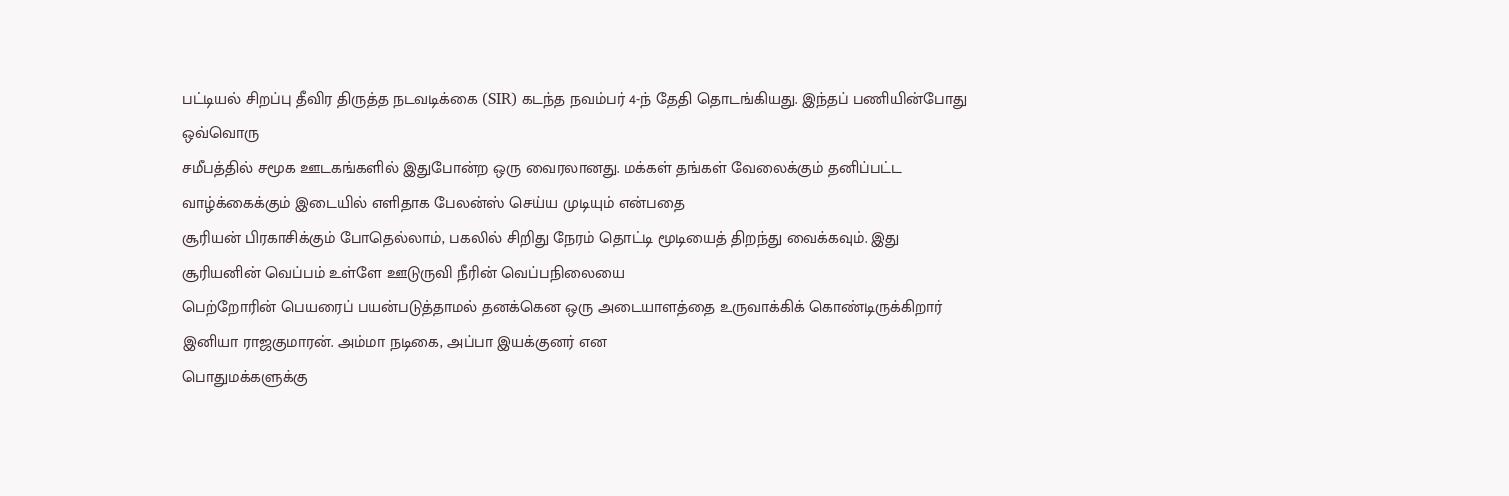பட்டியல் சிறப்பு தீவிர திருத்த நடவடிக்கை (SIR) கடந்த நவம்பர் 4-ந் தேதி தொடங்கியது. இந்தப் பணியின்போது ஒவ்வொரு
சமீபத்தில் சமூக ஊடகங்களில் இதுபோன்ற ஒரு வைரலானது. மக்கள் தங்கள் வேலைக்கும் தனிப்பட்ட வாழ்க்கைக்கும் இடையில் எளிதாக பேலன்ஸ் செய்ய முடியும் என்பதை
சூரியன் பிரகாசிக்கும் போதெல்லாம், பகலில் சிறிது நேரம் தொட்டி மூடியைத் திறந்து வைக்கவும். இது சூரியனின் வெப்பம் உள்ளே ஊடுருவி நீரின் வெப்பநிலையை
பெற்றோரின் பெயரைப் பயன்படுத்தாமல் தனக்கென ஒரு அடையாளத்தை உருவாக்கிக் கொண்டிருக்கிறார் இனியா ராஜகுமாரன். அம்மா நடிகை, அப்பா இயக்குனர் என
பொதுமக்களுக்கு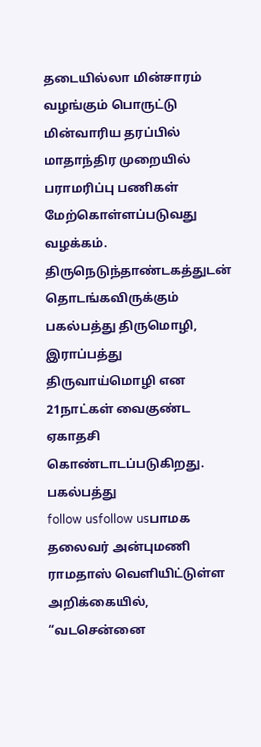தடையில்லா மின்சாரம் வழங்கும் பொருட்டு மின்வாரிய தரப்பில் மாதாந்திர முறையில் பராமரிப்பு பணிகள் மேற்கொள்ளப்படுவது வழக்கம்.
திருநெடுந்தாண்டகத்துடன் தொடங்கவிருக்கும் பகல்பத்து திருமொழி, இராப்பத்து திருவாய்மொழி என 21நாட்கள் வைகுண்ட ஏகாதசி கொண்டாடப்படுகிறது. பகல்பத்து
follow usfollow usபாமக தலைவர் அன்புமணி ராமதாஸ் வெளியிட்டுள்ள அறிக்கையில், “வடசென்னை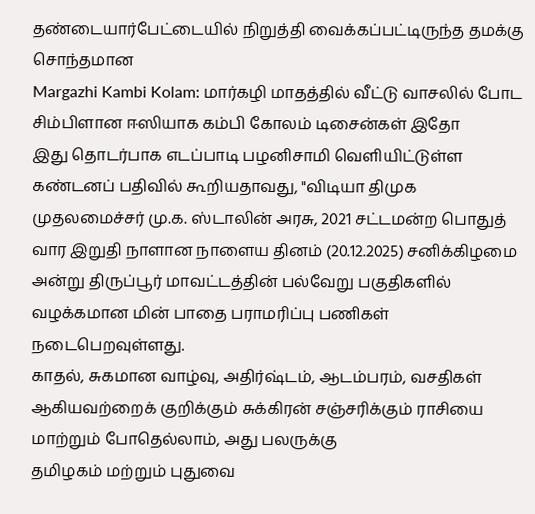தண்டையார்பேட்டையில் நிறுத்தி வைக்கப்பட்டிருந்த தமக்கு சொந்தமான
Margazhi Kambi Kolam: மார்கழி மாதத்தில் வீட்டு வாசலில் போட சிம்பிளான ஈஸியாக கம்பி கோலம் டிசைன்கள் இதோ
இது தொடர்பாக எடப்பாடி பழனிசாமி வெளியிட்டுள்ள கண்டனப் பதிவில் கூறியதாவது, "விடியா திமுக முதலமைச்சர் மு.க. ஸ்டாலின் அரசு, 2021 சட்டமன்ற பொதுத்
வார இறுதி நாளான நாளைய தினம் (20.12.2025) சனிக்கிழமை அன்று திருப்பூர் மாவட்டத்தின் பல்வேறு பகுதிகளில் வழக்கமான மின் பாதை பராமரிப்பு பணிகள் நடைபெறவுள்ளது.
காதல், சுகமான வாழ்வு, அதிர்ஷ்டம், ஆடம்பரம், வசதிகள் ஆகியவற்றைக் குறிக்கும் சுக்கிரன் சஞ்சரிக்கும் ராசியை மாற்றும் போதெல்லாம், அது பலருக்கு
தமிழகம் மற்றும் புதுவை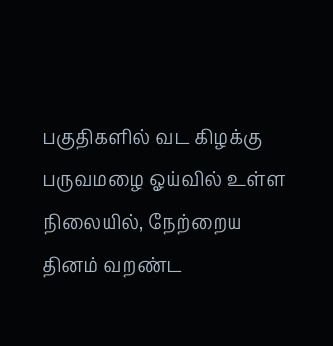பகுதிகளில் வட கிழக்கு பருவமழை ஓய்வில் உள்ள நிலையில், நேற்றைய தினம் வறண்ட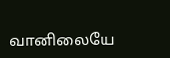வானிலையே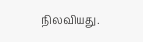நிலவியது.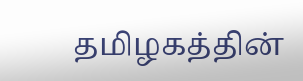தமிழகத்தின்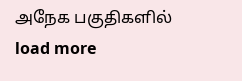அநேக பகுதிகளில்
load more